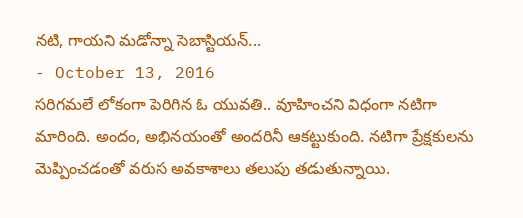నటి, గాయని మడోన్నా సెబాస్టియన్...
- October 13, 2016
సరిగమలే లోకంగా పెరిగిన ఓ యువతి.. వూహించని విధంగా నటిగా మారింది. అందం, అభినయంతో అందరినీ ఆకట్టుకుంది. నటిగా ప్రేక్షకులను మెప్పించడంతో వరుస అవకాశాలు తలుపు తడుతున్నాయి.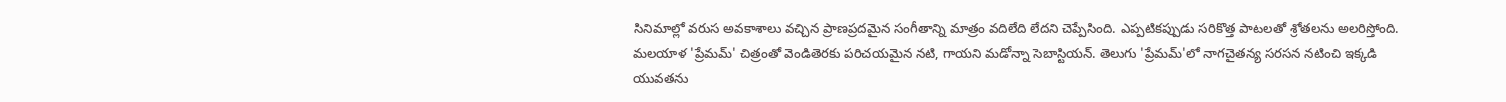సినిమాల్లో వరుస అవకాశాలు వచ్చిన ప్రాణప్రదమైన సంగీతాన్ని మాత్రం వదిలేది లేదని చెప్పేసింది. ఎప్పటికప్పుడు సరికొత్త పాటలతో శ్రోతలను అలరిస్తోంది.
మలయాళ 'ప్రేమమ్' చిత్రంతో వెండితెరకు పరిచయమైన నటి, గాయని మడోన్నా సెబాస్టియన్. తెలుగు 'ప్రేమమ్'లో నాగచైతన్య సరసన నటించి ఇక్కడి యువతను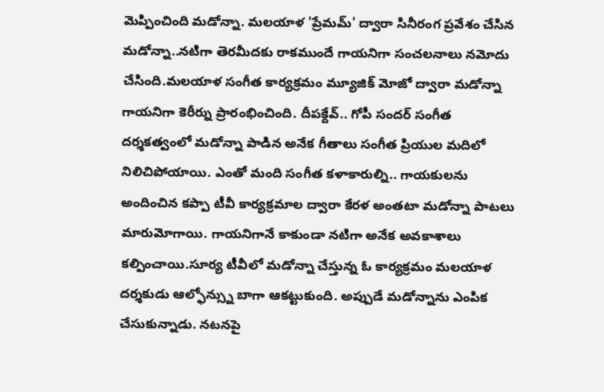మెప్పించింది మడోన్నా. మలయాళ 'ప్రేమమ్' ద్వారా సినీరంగ ప్రవేశం చేసిన మడోన్నా..నటిగా తెరమీదకు రాకముందే గాయనిగా సంచలనాలు నమోదు చేసింది.మలయాళ సంగీత కార్యక్రమం మ్యూజిక్ మోజో ద్వారా మడోన్నా గాయనిగా కెరీర్ను ప్రారంభించింది. దీపక్దేవ్.. గోపీ సందర్ సంగీత దర్శకత్వంలో మడోన్నా పాడిన అనేక గీతాలు సంగీత ప్రియుల మదిలో నిలిచిపోయాయి. ఎంతో మంది సంగీత కళాకారుల్ని.. గాయకులను అందించిన కప్పా టీవీ కార్యక్రమాల ద్వారా కేరళ అంతటా మడోన్నా పాటలు మారుమోగాయి. గాయనిగానే కాకుండా నటిగా అనేక అవకాశాలు కల్పించాయి.సూర్య టీవీలో మడోన్నా చేస్తున్న ఓ కార్యక్రమం మలయాళ దర్శకుడు ఆల్ఫోన్స్ను బాగా ఆకట్టుకుంది. అప్పుడే మడోన్నాను ఎంపిక చేసుకున్నాడు. నటనపై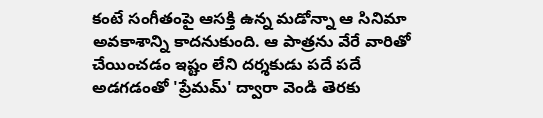కంటే సంగీతంపై ఆసక్తి ఉన్న మడోన్నా ఆ సినిమా అవకాశాన్ని కాదనుకుంది. ఆ పాత్రను వేరే వారితో చేయించడం ఇష్టం లేని దర్శకుడు పదే పదే అడగడంతో 'ప్రేమమ్' ద్వారా వెండి తెరకు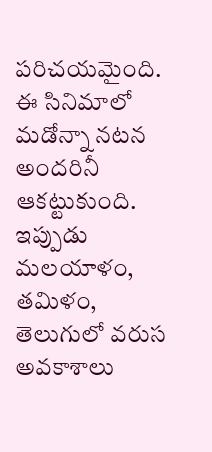పరిచయమైంది. ఈ సినిమాలో మడోన్నా నటన అందరినీ ఆకట్టుకుంది. ఇప్పుడు మలయాళం, తమిళం, తెలుగులో వరుస అవకాశాలు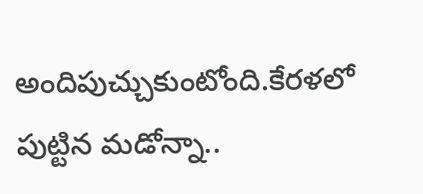అందిపుచ్చుకుంటోంది.కేరళలో పుట్టిన మడోన్నా..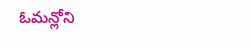ఓమన్లోని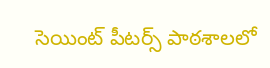సెయింట్ పీటర్స్ పాఠశాలలో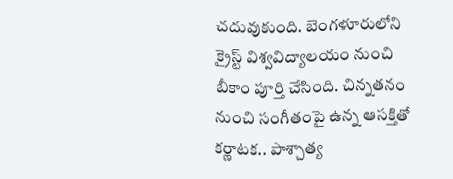చదువుకుంది. బెంగళూరులోని క్రైస్ట్ విశ్వవిద్యాలయం నుంచి బీకాం పూర్తి చేసింది. చిన్నతనం నుంచి సంగీతంపై ఉన్న ఆసక్తితో కర్ణాటక.. పాశ్చాత్య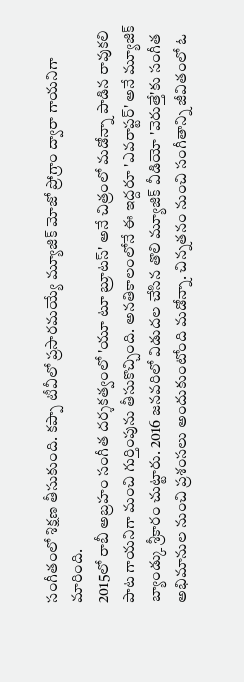సంగీతంలో శిక్షణ తీసుకుంది. కప్పా టీవీలో ప్రసారమయ్యే మ్యూజిక్ మోజో ప్రోగ్రాం ద్వారా గాయనిగా మారింది.
2015లో రాబీ అబ్రహం సంగీత దర్శకత్వంలో 'యూ టూ బ్రూటస్' అనే చిత్రంలో మడోన్నా పాడిన రావుకలి పాట గాయనిగా మంచి గుర్తింపును తీసుకొచ్చింది. అనతికాలంలోనే ఈ ఇద్దరూ 'ఎవరాప్టర్' అనే మ్యూజిక్ బ్యాండ్కు శ్రీకారం చుట్టారు. 2016 జనవరిలో విడుదల చేసిన తొలి మ్యూజిక్ వీడియో 'వెరుత్తే'కు సంగీత అభిమానుల నుంచి ప్రశంసలు అందుకుంటోంది మడోన్నా. చిన్నతనం నుంచి సంగీతాన్ని జీవితంలో ఓ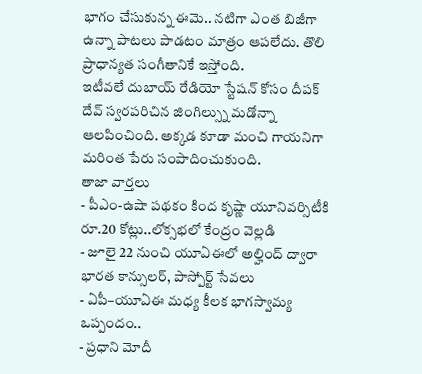భాగం చేసుకున్న ఈమె.. నటిగా ఎంత బిజీగా ఉన్నా పాటలు పాడటం మాత్రం ఆపలేదు. తొలి ప్రాధాన్యత సంగీతానికే ఇస్తోంది.
ఇటీవలే దుబాయ్ రేడియో స్టేషన్ కోసం దీపక్ దేవ్ స్వరపరిచిన జింగిల్స్ను మడోన్నా ఆలపించింది. అక్కడ కూడా మంచి గాయనిగా మరింత పేరు సంపాదించుకుంది.
తాజా వార్తలు
- పీఎం-ఉషా పథకం కింద కృష్ణా యూనివర్సిటీకి రూ.20 కోట్లు..లోక్సభలో కేంద్రం వెల్లడి
- జూలై 22 నుంచి యూఏఈలో అల్హింద్ ద్వారా భారత కాన్సులర్, పాస్పోర్ట్ సేవలు
- ఏపీ–యూఏఈ మధ్య కీలక భాగస్వామ్య ఒప్పందం..
- ప్రధాని మోదీ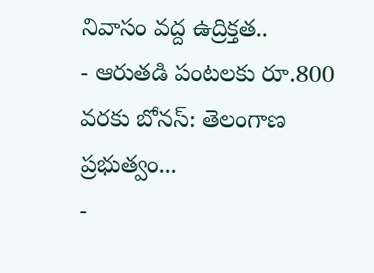నివాసం వద్ద ఉద్రిక్తత..
- ఆరుతడి పంటలకు రూ.800 వరకు బోనస్: తెలంగాణ ప్రభుత్వం...
-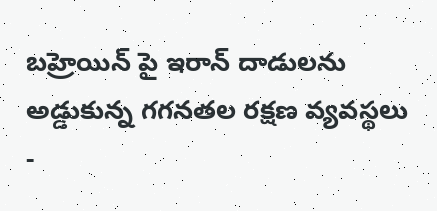బహ్రెయిన్ పై ఇరాన్ దాడులను అడ్డుకున్న గగనతల రక్షణ వ్యవస్థలు
-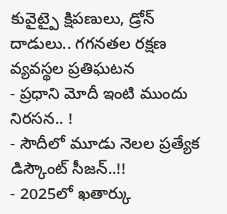కువైట్పై క్షిపణులు, డ్రోన్ దాడులు.. గగనతల రక్షణ వ్యవస్థల ప్రతిఘటన
- ప్రధాని మోదీ ఇంటి ముందు నిరసన.. !
- సౌదీలో మూడు నెలల ప్రత్యేక డిస్కౌంట్ సీజన్..!!
- 2025లో ఖతార్కు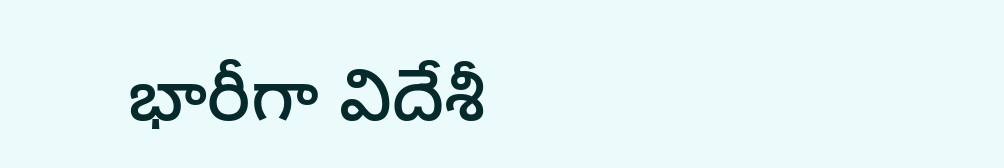భారీగా విదేశీ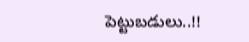పెట్టుబడులు..!!